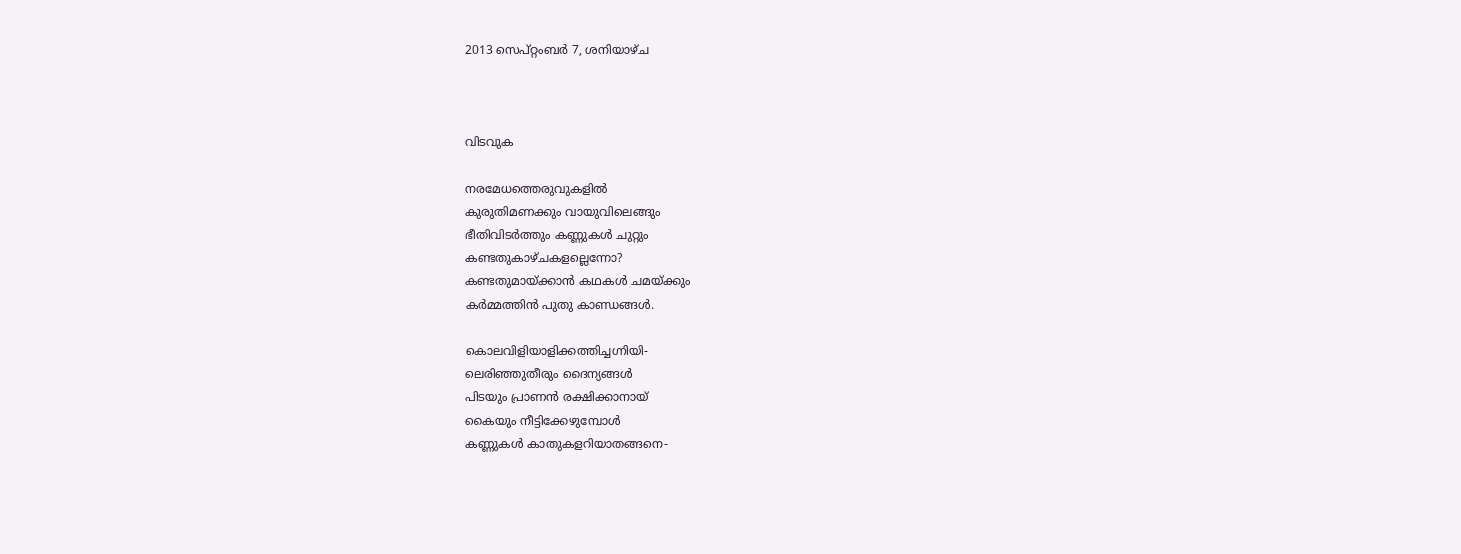2013 സെപ്റ്റംബർ 7, ശനിയാഴ്‌ച



വിടവുക

നരമേധത്തെരുവുകളിൽ
കുരുതിമണക്കും വായുവിലെങ്ങും
ഭീതിവിടർത്തും കണ്ണുകൾ ചുറ്റും
കണ്ടതുകാഴ്ചകളല്ലെന്നോ?
കണ്ടതുമായ്ക്കാൻ കഥകൾ ചമയ്ക്കും
കർമ്മത്തിൻ പുതു കാണ്ഡങ്ങൾ.

കൊലവിളിയാളിക്കത്തിച്ചഗ്നിയി-
ലെരിഞ്ഞുതീരും ദൈന്യങ്ങൾ
പിടയും പ്രാണൻ രക്ഷിക്കാനായ്
കൈയും നീട്ടിക്കേഴുമ്പോൾ
കണ്ണുകൾ കാതുകളറിയാതങ്ങനെ-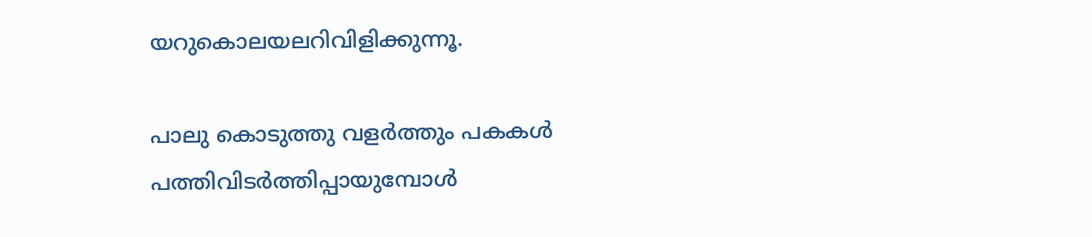യറുകൊലയലറിവിളിക്കുന്നൂ.

പാലു കൊടുത്തു വളർത്തും പകകൾ
പത്തിവിടർത്തിപ്പായുമ്പോൾ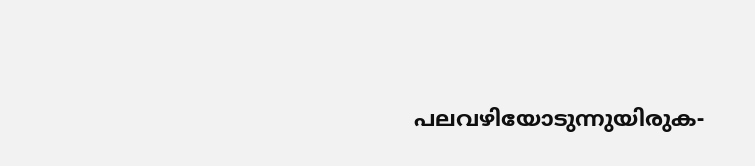പലവഴിയോടുന്നുയിരുക-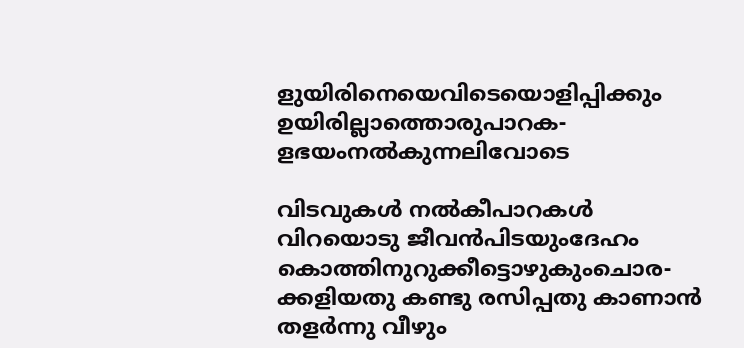ളുയിരിനെയെവിടെയൊളിപ്പിക്കും
ഉയിരില്ലാത്തൊരുപാറക-
ളഭയംനൽകുന്നലിവോടെ

വിടവുകൾ നൽകീപാറകൾ
വിറയൊടു ജീവൻപിടയുംദേഹം
കൊത്തിനുറുക്കീട്ടൊഴുകുംചൊര-
ക്കളിയതു കണ്ടു രസിപ്പതു കാണാൻ
തളർന്നു വീഴും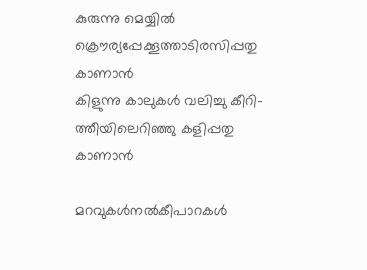കുരുന്നു മെയ്യിൽ
ക്രൌര്യപ്പേക്കൂത്താടിരസിപ്പതു കാണാൻ
കിളുന്നു കാലുകൾ വലിച്ചു കീറി-
ത്തീയിലെറിഞ്ഞു കളിപ്പതു കാണാൻ

മറവുകൾനൽകീപാറകൾ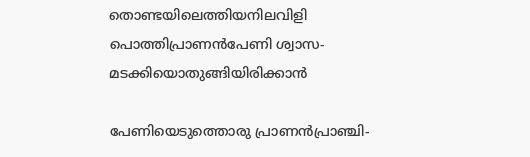തൊണ്ടയിലെത്തിയനിലവിളി
പൊത്തിപ്രാണൻപേണി ശ്വാസ-
മടക്കിയൊതുങ്ങിയിരിക്കാൻ

പേണിയെടുത്തൊരു പ്രാണൻപ്രാഞ്ചി-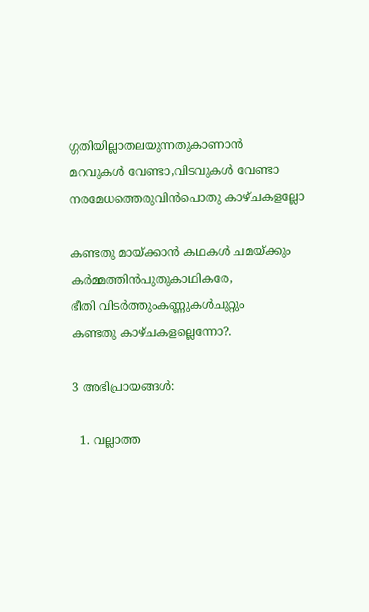ഗ്ഗതിയില്ലാതലയുന്നതുകാണാൻ
മറവുകൾ വേണ്ടാ,വിടവുകൾ വേണ്ടാ
നരമേധത്തെരുവിൻപൊതു കാഴ്ചകളല്ലോ

കണ്ടതു മായ്ക്കാൻ കഥകൾ ചമയ്ക്കും
കർമ്മത്തിൻപുതുകാഥികരേ,
ഭീതി വിടർത്തുംകണ്ണുകൾചുറ്റും
കണ്ടതു കാഴ്ചകളല്ലെന്നോ?.

3 അഭിപ്രായങ്ങൾ:

  1. വല്ലാത്ത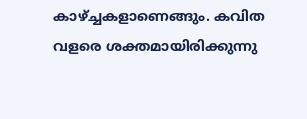കാഴ്ച്ചകളാണെങ്ങും. കവിത വളരെ ശക്തമായിരിക്കുന്നു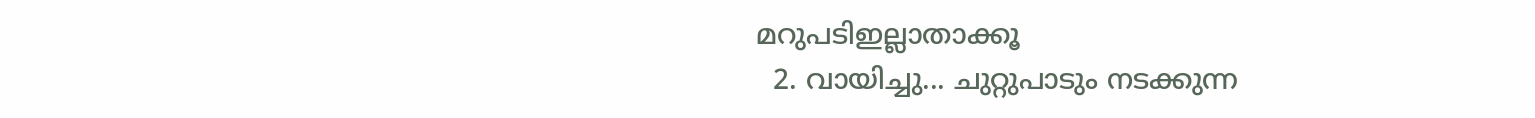മറുപടിഇല്ലാതാക്കൂ
  2. വായിച്ചു... ചുറ്റുപാടും നടക്കുന്ന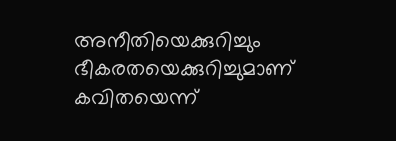അനീതിയെക്കുറിച്ചും ഭീകരതയെക്കുറിച്ചുമാണ്‌ കവിതയെന്ന്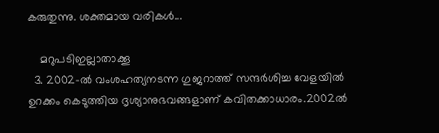കരുതുന്നു. ശക്തമായ വരികൾ...

    മറുപടിഇല്ലാതാക്കൂ
  3. 2002-ൽ വംശഹത്യനടന്ന ഗുജറാത്ത് സന്ദർശിച്ച വേളയിൽ ഉറക്കം കെടുത്തിയ ദൃശ്യാനുഭവങ്ങളാണ് കവിതക്കാധാരം.2002ൽ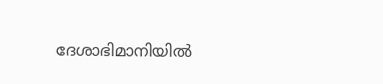ദേശാഭിമാനിയിൽ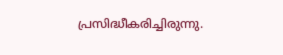പ്രസിദ്ധീകരിച്ചിരുന്നു.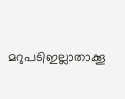മറുപടിഇല്ലാതാക്കൂ